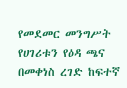የመደመር መንግሥት የሀገሪቱን የዕዳ ጫና በመቀነስ ረገድ ከፍተኛ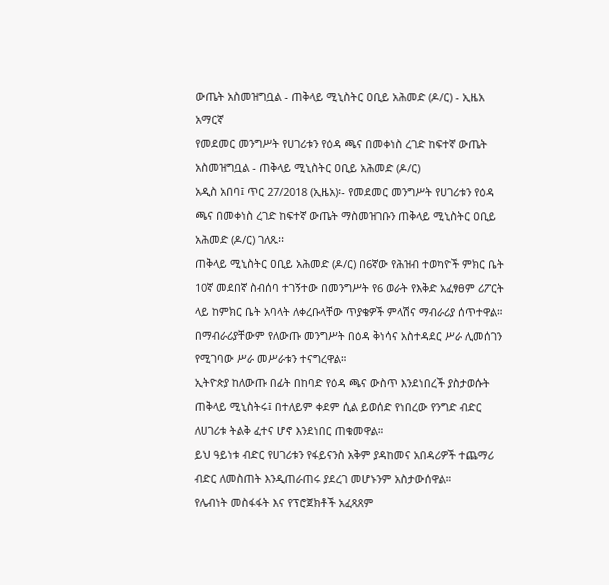ውጤት አስመዝግቧል - ጠቅላይ ሚኒስትር ዐቢይ አሕመድ (ዶ/ር) - ኢዜአ አማርኛ
የመደመር መንግሥት የሀገሪቱን የዕዳ ጫና በመቀነስ ረገድ ከፍተኛ ውጤት አስመዝግቧል - ጠቅላይ ሚኒስትር ዐቢይ አሕመድ (ዶ/ር)
አዲስ አበባ፤ ጥር 27/2018 (ኢዜአ)፡- የመደመር መንግሥት የሀገሪቱን የዕዳ ጫና በመቀነስ ረገድ ከፍተኛ ውጤት ማስመዝገቡን ጠቅላይ ሚኒስትር ዐቢይ አሕመድ (ዶ/ር) ገለጹ፡፡
ጠቅላይ ሚኒስትር ዐቢይ አሕመድ (ዶ/ር) በ6ኛው የሕዝብ ተወካዮች ምክር ቤት 10ኛ መደበኛ ስብሰባ ተገኝተው በመንግሥት የ6 ወራት የእቅድ አፈፃፀም ሪፖርት ላይ ከምክር ቤት አባላት ለቀረቡላቸው ጥያቄዎች ምላሽና ማብራሪያ ሰጥተዋል።
በማብራሪያቸውም የለውጡ መንግሥት በዕዳ ቅነሳና አስተዳደር ሥራ ሊመሰገን የሚገባው ሥራ መሥራቱን ተናግረዋል።
ኢትዮጵያ ከለውጡ በፊት በከባድ የዕዳ ጫና ውስጥ እንደነበረች ያስታወሱት ጠቅላይ ሚኒስትሩ፤ በተለይም ቀደም ሲል ይወሰድ የነበረው የንግድ ብድር ለሀገሪቱ ትልቅ ፈተና ሆኖ እንደነበር ጠቁመዋል።
ይህ ዓይነቱ ብድር የሀገሪቱን የፋይናንስ አቅም ያዳከመና አበዳሪዎች ተጨማሪ ብድር ለመስጠት እንዲጠራጠሩ ያደረገ መሆኑንም አስታውሰዋል።
የሌብነት መስፋፋት እና የፕሮጀክቶች አፈጻጸም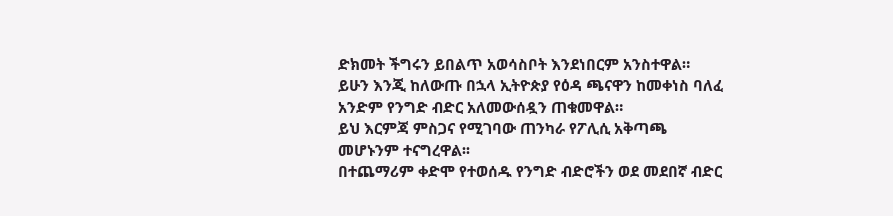ድክመት ችግሩን ይበልጥ አወሳስቦት እንደነበርም አንስተዋል።
ይሁን እንጂ ከለውጡ በኋላ ኢትዮጵያ የዕዳ ጫናዋን ከመቀነስ ባለፈ አንድም የንግድ ብድር አለመውሰዷን ጠቁመዋል።
ይህ እርምጃ ምስጋና የሚገባው ጠንካራ የፖሊሲ አቅጣጫ መሆኑንም ተናግረዋል፡፡
በተጨማሪም ቀድሞ የተወሰዱ የንግድ ብድሮችን ወደ መደበኛ ብድር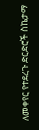ለመቀየር የተደረጉ ድርድሮች ስኬታማ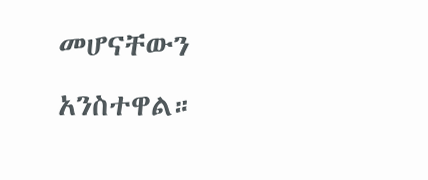መሆናቸውን አንስተዋል።